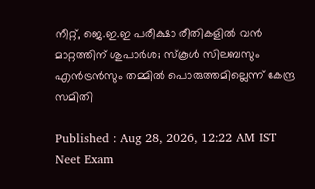നീറ്റ്, ജെ.ഇ.ഇ പരീക്ഷാ രീതികളിൽ വൻ മാറ്റത്തിന് ശുപാർശ; സ്‌കൂൾ സിലബസും എൻട്രൻസും തമ്മിൽ പൊരുത്തമില്ലെന്ന് കേന്ദ്ര സമിതി

Published : Aug 28, 2026, 12:22 AM IST
Neet Exam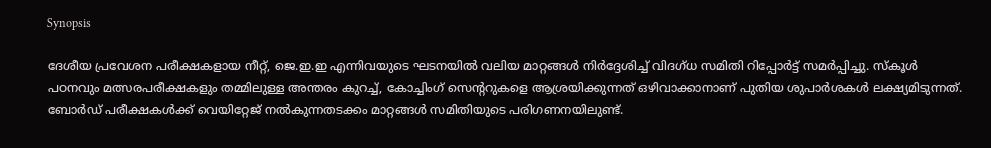Synopsis

ദേശീയ പ്രവേശന പരീക്ഷകളായ നീറ്റ്, ജെ.ഇ.ഇ എന്നിവയുടെ ഘടനയിൽ വലിയ മാറ്റങ്ങൾ നിർദ്ദേശിച്ച് വിദഗ്ധ സമിതി റിപ്പോർട്ട് സമർപ്പിച്ചു. സ്കൂൾ പഠനവും മത്സരപരീക്ഷകളും തമ്മിലുള്ള അന്തരം കുറച്ച്, കോച്ചിംഗ് സെന്ററുകളെ ആശ്രയിക്കുന്നത് ഒഴിവാക്കാനാണ് പുതിയ ശുപാർശകൾ ലക്ഷ്യമിടുന്നത്. ബോർഡ് പരീക്ഷകൾക്ക് വെയിറ്റേജ് നൽകുന്നതടക്കം മാറ്റങ്ങൾ സമിതിയുടെ പരിഗണനയിലുണ്ട്.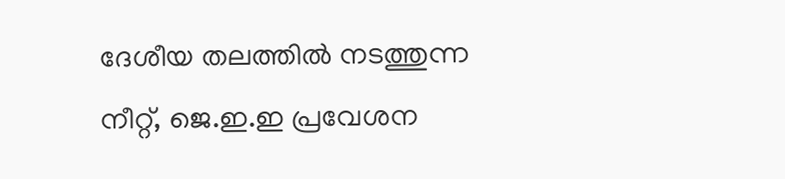ദേശീയ തലത്തിൽ നടത്തുന്ന നീറ്റ്, ജെ.ഇ.ഇ പ്രവേശന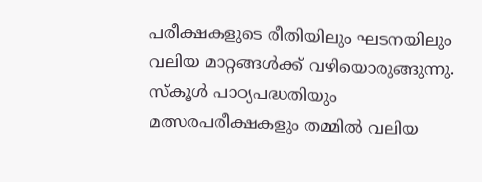പരീക്ഷകളുടെ രീതിയിലും ഘടനയിലും വലിയ മാറ്റങ്ങൾക്ക് വഴിയൊരുങ്ങുന്നു. സ്കൂൾ പാഠ്യപദ്ധതിയും മത്സരപരീക്ഷകളും തമ്മിൽ വലിയ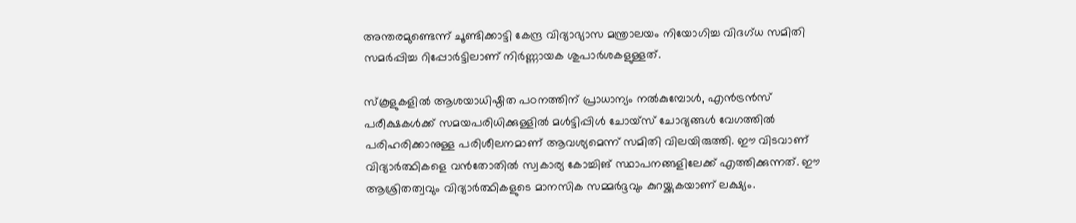അന്തരമുണ്ടെന്ന് ചൂണ്ടിക്കാട്ടി കേന്ദ്ര വിദ്യാഭ്യാസ മന്ത്രാലയം നിയോഗിച്ച വിദഗ്ധ സമിതി സമർപ്പിച്ച റിപ്പോർട്ടിലാണ് നിർണ്ണായക ശുപാർശകളുള്ളത്.

സ്കൂളുകളിൽ ആശയാധിഷ്ഠിത പഠനത്തിന് പ്രാധാന്യം നൽകുമ്പോൾ, എൻട്രൻസ് പരീക്ഷകൾക്ക് സമയപരിധിക്കുള്ളിൽ മൾട്ടിപ്പിൾ ചോയ്സ് ചോദ്യങ്ങൾ വേഗത്തിൽ പരിഹരിക്കാനുള്ള പരിശീലനമാണ് ആവശ്യമെന്ന് സമിതി വിലയിരുത്തി. ഈ വിടവാണ് വിദ്യാർത്ഥികളെ വൻതോതിൽ സ്വകാര്യ കോച്ചിങ് സ്ഥാപനങ്ങളിലേക്ക് എത്തിക്കുന്നത്. ഈ ആശ്രിതത്വവും വിദ്യാർത്ഥികളുടെ മാനസിക സമ്മർദ്ദവും കുറയ്ക്കുകയാണ് ലക്ഷ്യം.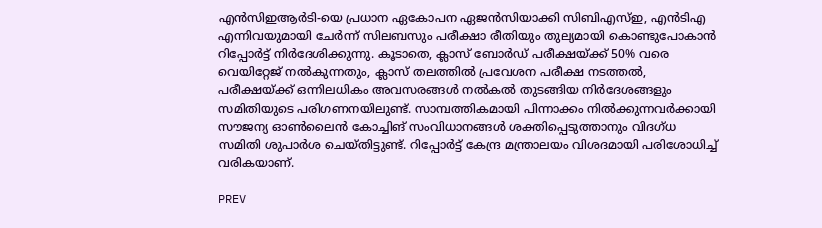എൻസിഇആർടി-യെ പ്രധാന ഏകോപന ഏജൻസിയാക്കി സിബിഎസ്ഇ, എൻടിഎ എന്നിവയുമായി ചേർന്ന് സിലബസും പരീക്ഷാ രീതിയും തുല്യമായി കൊണ്ടുപോകാൻ റിപ്പോർട്ട് നിർദേശിക്കുന്നു. കൂടാതെ, ക്ലാസ് ബോർഡ് പരീക്ഷയ്ക്ക് 50% വരെ വെയിറ്റേജ് നൽകുന്നതും, ക്ലാസ് തലത്തിൽ പ്രവേശന പരീക്ഷ നടത്തൽ, പരീക്ഷയ്ക്ക് ഒന്നിലധികം അവസരങ്ങൾ നൽകൽ തുടങ്ങിയ നിർദേശങ്ങളും സമിതിയുടെ പരിഗണനയിലുണ്ട്. സാമ്പത്തികമായി പിന്നാക്കം നിൽക്കുന്നവർക്കായി സൗജന്യ ഓൺലൈൻ കോച്ചിങ് സംവിധാനങ്ങൾ ശക്തിപ്പെടുത്താനും വിദഗ്ധ സമിതി ശുപാർശ ചെയ്തിട്ടുണ്ട്. റിപ്പോർട്ട് കേന്ദ്ര മന്ത്രാലയം വിശദമായി പരിശോധിച്ച് വരികയാണ്.

PREV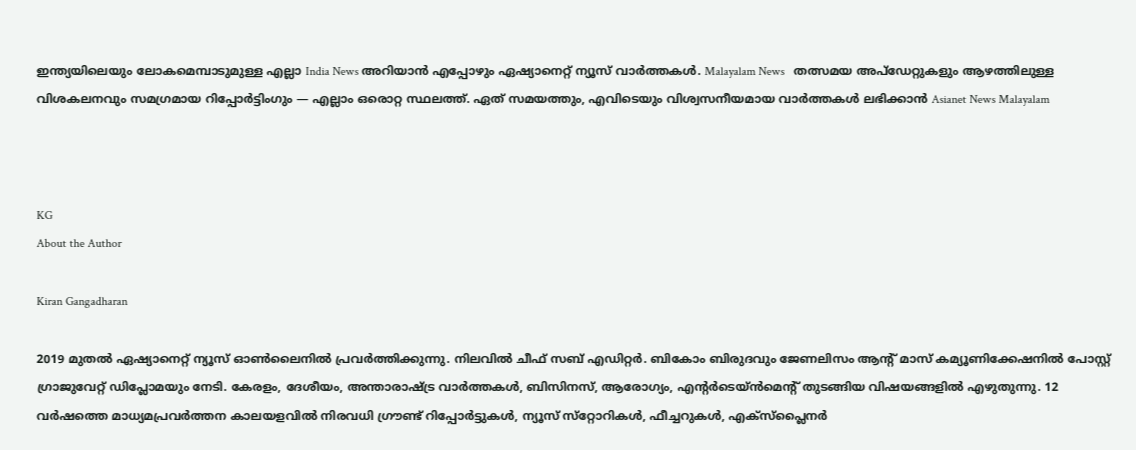ഇന്ത്യയിലെയും ലോകമെമ്പാടുമുള്ള എല്ലാ India News അറിയാൻ എപ്പോഴും ഏഷ്യാനെറ്റ് ന്യൂസ് വാർത്തകൾ. Malayalam News   തത്സമയ അപ്‌ഡേറ്റുകളും ആഴത്തിലുള്ള വിശകലനവും സമഗ്രമായ റിപ്പോർട്ടിംഗും — എല്ലാം ഒരൊറ്റ സ്ഥലത്ത്. ഏത് സമയത്തും, എവിടെയും വിശ്വസനീയമായ വാർത്തകൾ ലഭിക്കാൻ Asianet News Malayalam



KG
About the Author

Kiran Gangadharan

2019 മുതല്‍ ഏഷ്യാനെറ്റ് ന്യൂസ് ഓണ്‍ലൈനില്‍ പ്രവര്‍ത്തിക്കുന്നു. നിലവില്‍ ചീഫ് സബ് എഡിറ്റർ. ബികോം ബിരുദവും ജേണലിസം ആൻ്റ് മാസ് കമ്യൂണിക്കേഷനിൽ പോസ്റ്റ് ഗ്രാജുവേറ്റ് ഡിപ്ലോമയും നേടി. കേരളം, ദേശീയം, അന്താരാഷ്ട്ര വാര്‍ത്തകള്‍, ബിസിനസ്, ആരോഗ്യം, എന്റർടെയ്ൻമെൻ്റ് തുടങ്ങിയ വിഷയങ്ങളില്‍ എഴുതുന്നു. 12 വര്‍ഷത്തെ മാധ്യമപ്രവര്‍ത്തന കാലയളവില്‍ നിരവധി ഗ്രൗണ്ട് റിപ്പോര്‍ട്ടുകള്‍, ന്യൂസ് സ്‌റ്റോറികള്‍, ഫീച്ചറുകള്‍, എക്‌സ്‌പ്ലൈന‍ർ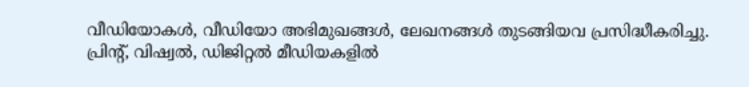വീഡിയോകൾ, വീഡിയോ അഭിമുഖങ്ങള്‍, ലേഖനങ്ങള്‍ തുടങ്ങിയവ പ്രസിദ്ധീകരിച്ചു. പ്രിന്റ്, വിഷ്വല്‍, ഡിജിറ്റല്‍ മീഡിയകളില്‍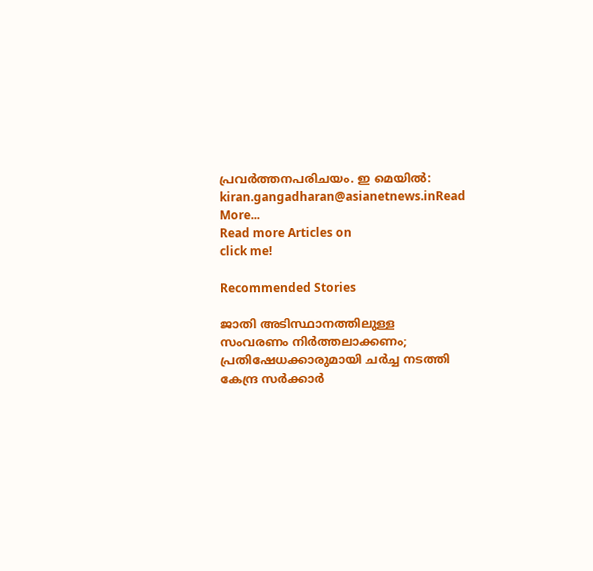പ്രവര്‍ത്തനപരിചയം. ഇ മെയില്‍: kiran.gangadharan@asianetnews.inRead More...
Read more Articles on
click me!

Recommended Stories

ജാതി അടിസ്ഥാനത്തിലുള്ള സംവരണം നിർത്തലാക്കണം; പ്രതിഷേധക്കാരുമായി ചർച്ച നടത്തി കേന്ദ്ര സർക്കാർ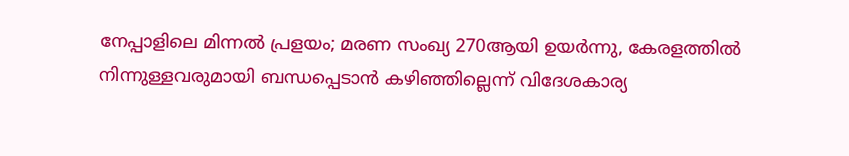നേപ്പാളിലെ മിന്നൽ പ്രളയം; മരണ സംഖ്യ 270ആയി ഉയർന്നു, കേരളത്തിൽ നിന്നുള്ളവരുമായി ബന്ധപ്പെടാൻ കഴിഞ്ഞില്ലെന്ന് വിദേശകാര്യ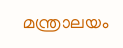മന്ത്രാലയം